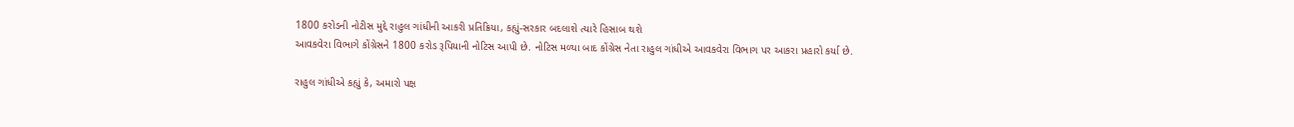1800 કરોડની નોટીસ મુદ્દે રાહુલ ગાંધીની આકરી પ્રતિક્રિયા, કહ્યું-સરકાર બદલાશે ત્યારે હિસાબ થશે
આવકવેરા વિભાગે કોંગ્રેસને 1800 કરોડ રૂપિયાની નોટિસ આપી છે. નોટિસ મળ્યા બાદ કોંગ્રેસ નેતા રાહુલ ગાંધીએ આવકવેરા વિભાગ પર આકરા પ્રહારો કર્યા છે.

રાહુલ ગાંધીએ કહ્યું કે, અમારો પક્ષ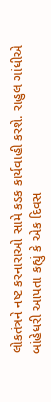લોકતંત્રને નષ્ટ કરનારાઓ સામે કડક કાર્યવાહી કરશે. રાહુલ ગાંધીએ બાંહેધરી આપતા કહ્યું કે એક દિવસ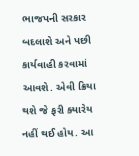ભાજપની સરકાર બદલાશે અને પછી કાર્યવાહી કરવામાં આવશે. એવી ક્રિયા થશે જે ફરી ક્યારેય નહીં થઈ હોય. આ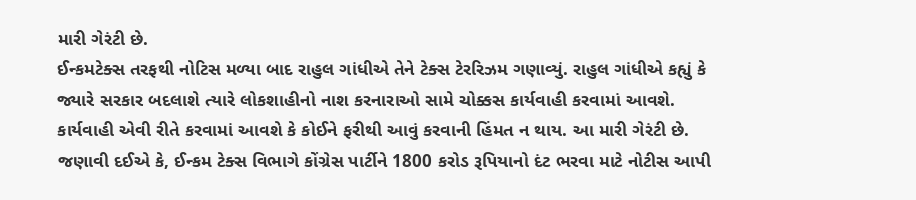મારી ગેરંટી છે.
ઈન્કમટેક્સ તરફથી નોટિસ મળ્યા બાદ રાહુલ ગાંધીએ તેને ટેક્સ ટેરરિઝમ ગણાવ્યું. રાહુલ ગાંધીએ કહ્યું કે જ્યારે સરકાર બદલાશે ત્યારે લોકશાહીનો નાશ કરનારાઓ સામે ચોક્કસ કાર્યવાહી કરવામાં આવશે. કાર્યવાહી એવી રીતે કરવામાં આવશે કે કોઈને ફરીથી આવું કરવાની હિંમત ન થાય. આ મારી ગેરંટી છે.
જણાવી દઈએ કે, ઈન્કમ ટેક્સ વિભાગે કોંગ્રેસ પાર્ટીને 1800 કરોડ રૂપિયાનો દંટ ભરવા માટે નોટીસ આપી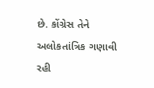છે. કોંગ્રેસ તેને અલોકતાંત્રિક ગણાવી રહી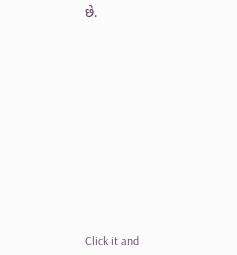છે.












Click it and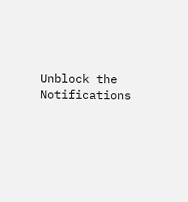Unblock the Notifications